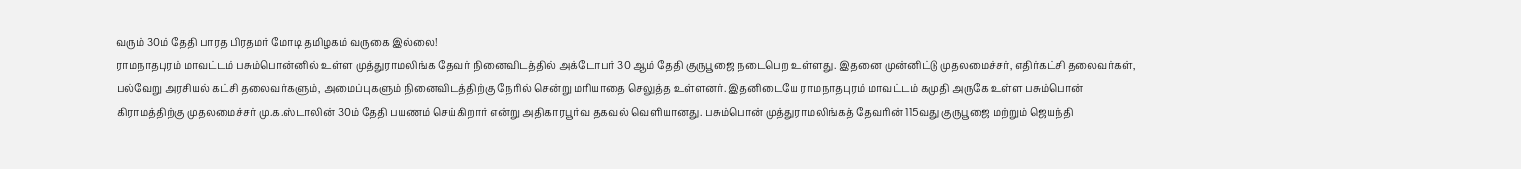வரும் 30ம் தேதி பாரத பிரதமர் மோடி தமிழகம் வருகை இல்லை!
ராமநாதபுரம் மாவட்டம் பசும்பொன்னில் உள்ள முத்துராமலிங்க தேவர் நினைவிடத்தில் அக்டோபர் 30 ஆம் தேதி குருபூஜை நடைபெற உள்ளது. இதனை முன்னிட்டு முதலமைச்சர், எதிர்கட்சி தலைவர்கள், பல்வேறு அரசியல் கட்சி தலைவர்களும், அமைப்புகளும் நினைவிடத்திற்கு நேரில் சென்று மரியாதை செலுத்த உள்ளனர். இதனிடையே ராமநாதபுரம் மாவட்டம் கமுதி அருகே உள்ள பசும்பொன் கிராமத்திற்கு முதலமைச்சர் மு.க.ஸ்டாலின் 30ம் தேதி பயணம் செய்கிறார் என்று அதிகாரபூர்வ தகவல் வெளியானது. பசும்பொன் முத்துராமலிங்கத் தேவரின் 115வது குருபூஜை மற்றும் ஜெயந்தி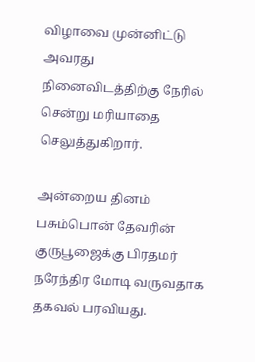விழாவை முன்னிட்டு அவரது நினைவிடத்திற்கு நேரில் சென்று மரியாதை செலுத்துகிறார்.

அன்றைய தினம் பசும்பொன் தேவரின் குருபூஜைக்கு பிரதமர் நரேந்திர மோடி வருவதாக தகவல் பரவியது.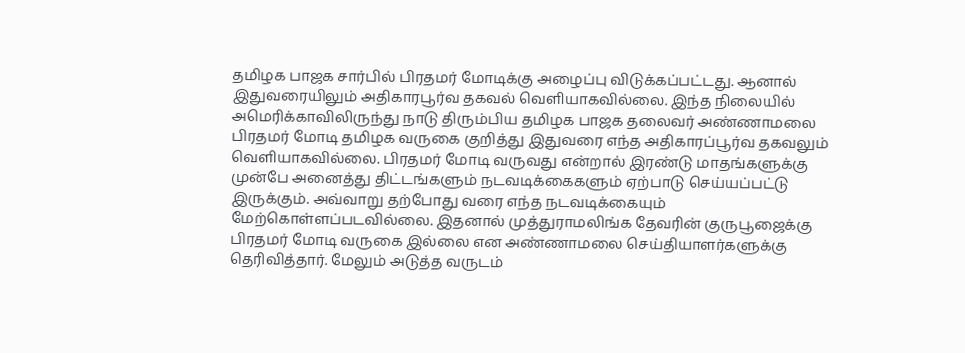தமிழக பாஜக சார்பில் பிரதமர் மோடிக்கு அழைப்பு விடுக்கப்பட்டது. ஆனால் இதுவரையிலும் அதிகாரபூர்வ தகவல் வெளியாகவில்லை. இந்த நிலையில் அமெரிக்காவிலிருந்து நாடு திரும்பிய தமிழக பாஜக தலைவர் அண்ணாமலை பிரதமர் மோடி தமிழக வருகை குறித்து இதுவரை எந்த அதிகாரப்பூர்வ தகவலும் வெளியாகவில்லை. பிரதமர் மோடி வருவது என்றால் இரண்டு மாதங்களுக்கு முன்பே அனைத்து திட்டங்களும் நடவடிக்கைகளும் ஏற்பாடு செய்யப்பட்டு இருக்கும். அவ்வாறு தற்போது வரை எந்த நடவடிக்கையும் மேற்கொள்ளப்படவில்லை. இதனால் முத்துராமலிங்க தேவரின் குருபூஜைக்கு பிரதமர் மோடி வருகை இல்லை என அண்ணாமலை செய்தியாளர்களுக்கு தெரிவித்தார். மேலும் அடுத்த வருடம்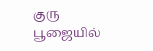குரு பூஜையில்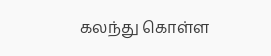கலந்து கொள்ள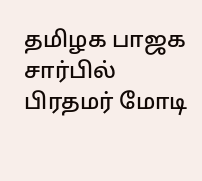தமிழக பாஜக சார்பில் பிரதமர் மோடி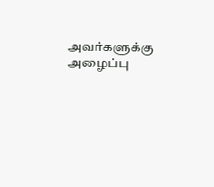அவர்களுக்கு அழைப்பு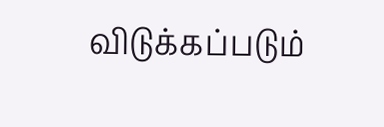விடுக்கப்படும்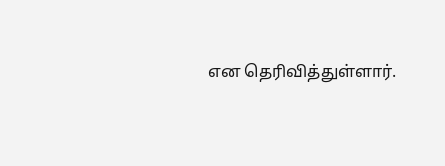என தெரிவித்துள்ளார்.